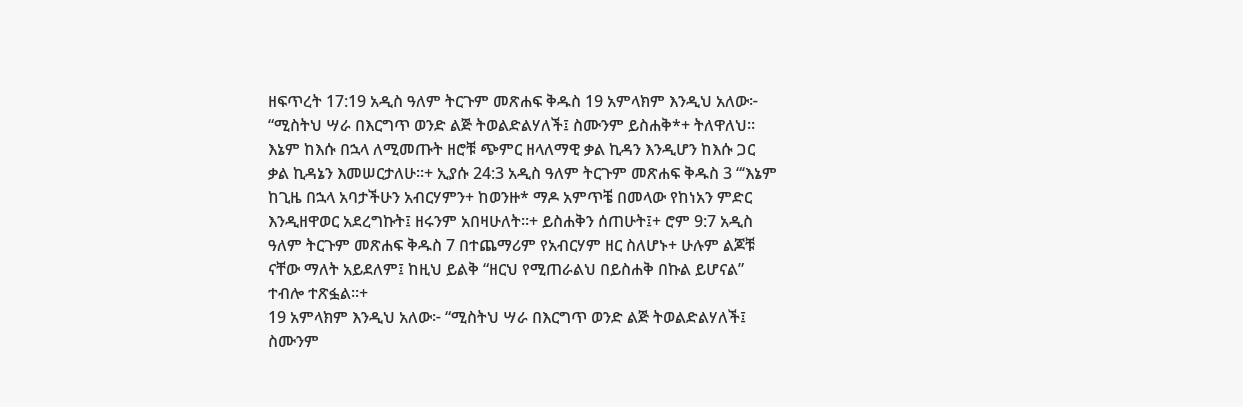ዘፍጥረት 17:19 አዲስ ዓለም ትርጉም መጽሐፍ ቅዱስ 19 አምላክም እንዲህ አለው፦ “ሚስትህ ሣራ በእርግጥ ወንድ ልጅ ትወልድልሃለች፤ ስሙንም ይስሐቅ*+ ትለዋለህ። እኔም ከእሱ በኋላ ለሚመጡት ዘሮቹ ጭምር ዘላለማዊ ቃል ኪዳን እንዲሆን ከእሱ ጋር ቃል ኪዳኔን እመሠርታለሁ።+ ኢያሱ 24:3 አዲስ ዓለም ትርጉም መጽሐፍ ቅዱስ 3 “‘እኔም ከጊዜ በኋላ አባታችሁን አብርሃምን+ ከወንዙ* ማዶ አምጥቼ በመላው የከነአን ምድር እንዲዘዋወር አደረግኩት፤ ዘሩንም አበዛሁለት።+ ይስሐቅን ሰጠሁት፤+ ሮም 9:7 አዲስ ዓለም ትርጉም መጽሐፍ ቅዱስ 7 በተጨማሪም የአብርሃም ዘር ስለሆኑ+ ሁሉም ልጆቹ ናቸው ማለት አይደለም፤ ከዚህ ይልቅ “ዘርህ የሚጠራልህ በይስሐቅ በኩል ይሆናል” ተብሎ ተጽፏል።+
19 አምላክም እንዲህ አለው፦ “ሚስትህ ሣራ በእርግጥ ወንድ ልጅ ትወልድልሃለች፤ ስሙንም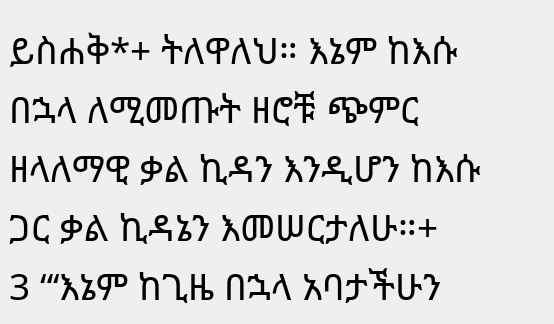ይስሐቅ*+ ትለዋለህ። እኔም ከእሱ በኋላ ለሚመጡት ዘሮቹ ጭምር ዘላለማዊ ቃል ኪዳን እንዲሆን ከእሱ ጋር ቃል ኪዳኔን እመሠርታለሁ።+
3 “‘እኔም ከጊዜ በኋላ አባታችሁን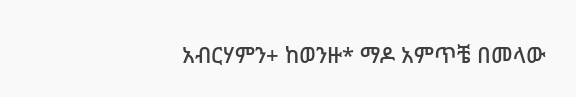አብርሃምን+ ከወንዙ* ማዶ አምጥቼ በመላው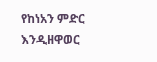የከነአን ምድር እንዲዘዋወር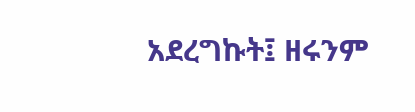አደረግኩት፤ ዘሩንም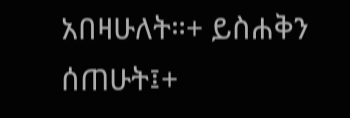አበዛሁለት።+ ይስሐቅን ሰጠሁት፤+